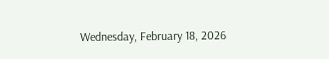Wednesday, February 18, 2026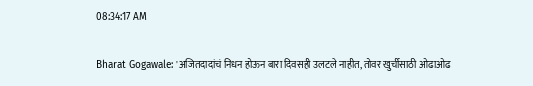08:34:17 AM

Bharat Gogawale: 'अजितदादांचं निधन होऊन बारा दिवसही उलटले नाहीत, तोवर खुर्चीसाठी ओढाओढ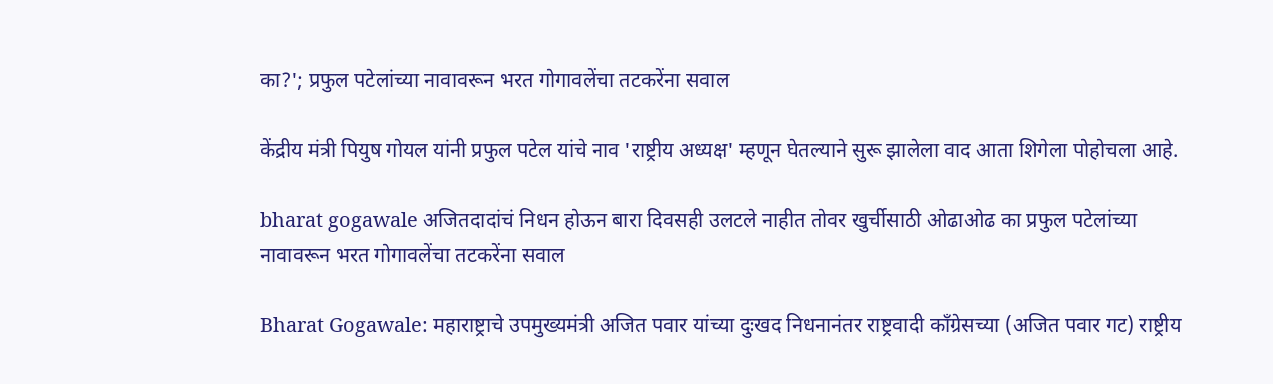का?'; प्रफुल पटेलांच्या नावावरून भरत गोगावलेंचा तटकरेंना सवाल

केंद्रीय मंत्री पियुष गोयल यांनी प्रफुल पटेल यांचे नाव 'राष्ट्रीय अध्यक्ष' म्हणून घेतल्याने सुरू झालेला वाद आता शिगेला पोहोचला आहे.

bharat gogawale अजितदादांचं निधन होऊन बारा दिवसही उलटले नाहीत तोवर खुर्चीसाठी ओढाओढ का प्रफुल पटेलांच्या नावावरून भरत गोगावलेंचा तटकरेंना सवाल

Bharat Gogawale: महाराष्ट्राचे उपमुख्यमंत्री अजित पवार यांच्या दुःखद निधनानंतर राष्ट्रवादी काँग्रेसच्या (अजित पवार गट) राष्ट्रीय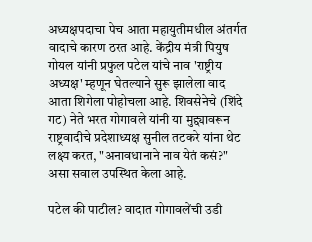अध्यक्षपदाचा पेच आता महायुतीमधील अंतर्गत वादाचे कारण ठरत आहे. केंद्रीय मंत्री पियुष गोयल यांनी प्रफुल पटेल यांचे नाव 'राष्ट्रीय अध्यक्ष' म्हणून घेतल्याने सुरू झालेला वाद आता शिगेला पोहोचला आहे. शिवसेनेचे (शिंदे गट) नेते भरत गोगावले यांनी या मुद्द्यावरून राष्ट्रवादीचे प्रदेशाध्यक्ष सुनील तटकरे यांना थेट लक्ष्य करत, "अनावधानाने नाव येतं कसं?" असा सवाल उपस्थित केला आहे.

पटेल की पाटील? वादात गोगावलेंची उडी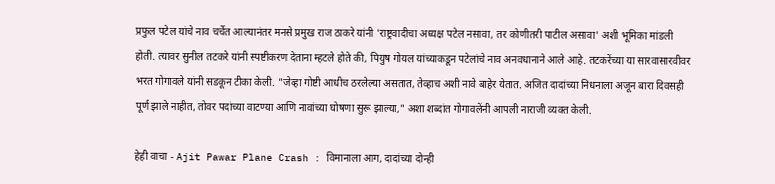प्रफुल पटेल यांचे नाव चर्चेत आल्यानंतर मनसे प्रमुख राज ठाकरे यांनी 'राष्ट्रवादीचा अध्यक्ष पटेल नसावा, तर कोणीतरी पाटील असावा' अशी भूमिका मांडली होती. त्यावर सुनील तटकरे यांनी स्पष्टीकरण देताना म्हटले होते की, पियुष गोयल यांच्याकडून पटेलांचे नाव अनवधानाने आले आहे. तटकरेंच्या या सारवासारवीवर भरत गोगावले यांनी सडकून टीका केली. "जेव्हा गोष्टी आधीच ठरलेल्या असतात, तेव्हाच अशी नावे बाहेर येतात. अजित दादांच्या निधनाला अजून बारा दिवसही पूर्ण झाले नाहीत, तोवर पदांच्या वाटण्या आणि नावांच्या घोषणा सुरू झाल्या," अशा शब्दांत गोगावलेंनी आपली नाराजी व्यक्त केली.

हेही वाचा - Ajit Pawar Plane Crash : विमानाला आग, दादांच्या दोन्ही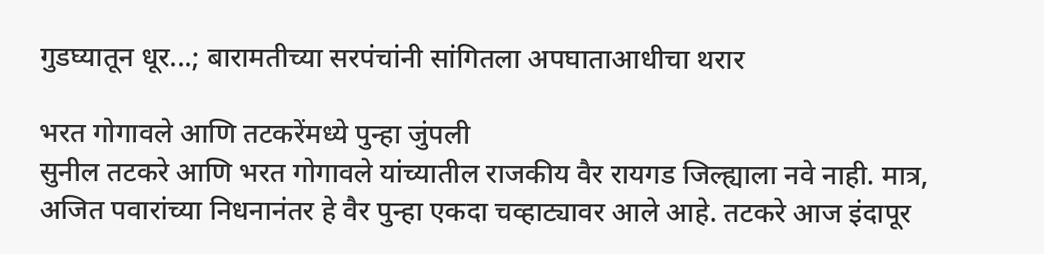गुडघ्यातून धूर...; बारामतीच्या सरपंचांनी सांगितला अपघाताआधीचा थरार

भरत गोगावले आणि तटकरेंमध्ये पुन्हा जुंपली
सुनील तटकरे आणि भरत गोगावले यांच्यातील राजकीय वैर रायगड जिल्ह्याला नवे नाही. मात्र, अजित पवारांच्या निधनानंतर हे वैर पुन्हा एकदा चव्हाट्यावर आले आहे. तटकरे आज इंदापूर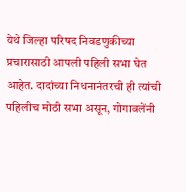येथे जिल्हा परिषद निवडणुकीच्या प्रचारासाठी आपली पहिली सभा घेत आहेत. दादांच्या निधनानंतरची ही त्यांची पहिलीच मोठी सभा असून, गोगावलेंनी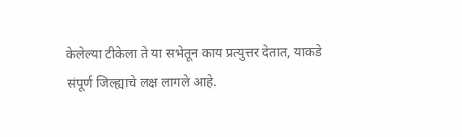केलेल्या टीकेला ते या सभेतून काय प्रत्युत्तर देतात, याकडे संपूर्ण जिल्ह्याचे लक्ष लागले आहे.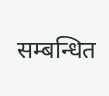सम्बन्धित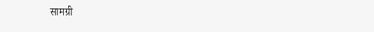सामग्री